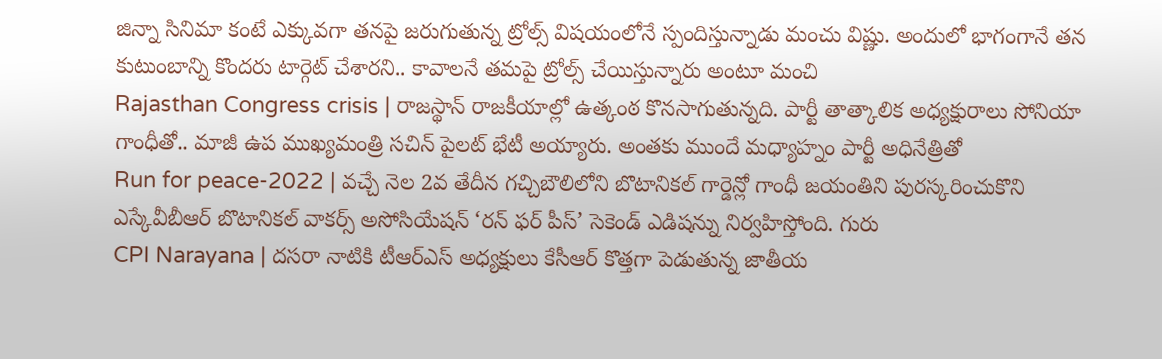జిన్నా సినిమా కంటే ఎక్కువగా తనపై జరుగుతున్న ట్రోల్స్ విషయంలోనే స్పందిస్తున్నాడు మంచు విష్ణు. అందులో భాగంగానే తన కుటుంబాన్ని కొందరు టార్గెట్ చేశారని.. కావాలనే తమపై ట్రోల్స్ చేయిస్తున్నారు అంటూ మంచి
Rajasthan Congress crisis | రాజస్థాన్ రాజకీయాల్లో ఉత్కంఠ కొనసాగుతున్నది. పార్టీ తాత్కాలిక అధ్యక్షురాలు సోనియా గాంధీతో.. మాజీ ఉప ముఖ్యమంత్రి సచిన్ పైలట్ భేటీ అయ్యారు. అంతకు ముందే మధ్యాహ్నం పార్టీ అధినేత్రితో
Run for peace-2022 | వచ్చే నెల 2వ తేదీన గచ్చిబౌలిలోని బొటానికల్ గార్డెన్లో గాంధీ జయంతిని పురస్కరించుకొని ఎస్కేవీబీఆర్ బొటానికల్ వాకర్స్ అసోసియేషన్ ‘రన్ ఫర్ పీస్’ సెకెండ్ ఎడిషన్ను నిర్వహిస్తోంది. గురు
CPI Narayana | దసరా నాటికి టీఆర్ఎస్ అధ్యక్షులు కేసీఆర్ కొత్తగా పెడుతున్న జాతీయ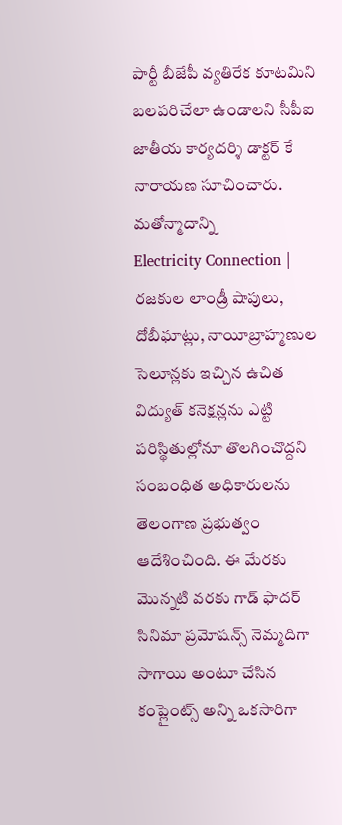పార్టీ బీజేపీ వ్యతిరేక కూటమిని బలపరిచేలా ఉండాలని సీపీఐ జాతీయ కార్యదర్శి డాక్టర్ కే నారాయణ సూచించారు. మతోన్మాదాన్ని
Electricity Connection | రజకుల లాండ్రీ షాపులు, దోబీఘాట్లు, నాయీబ్రాహ్మణుల సెలూన్లకు ఇచ్చిన ఉచిత విద్యుత్ కనెక్షన్లను ఎట్టి పరిస్థితుల్లోనూ తొలగించొద్దని సంబంధిత అధికారులను తెలంగాణ ప్రభుత్వం ఆదేశించింది. ఈ మేరకు
మొన్నటి వరకు గాడ్ ఫాదర్ సినిమా ప్రమోషన్స్ నెమ్మదిగా సాగాయి అంటూ చేసిన కంప్లైంట్స్ అన్ని ఒకసారిగా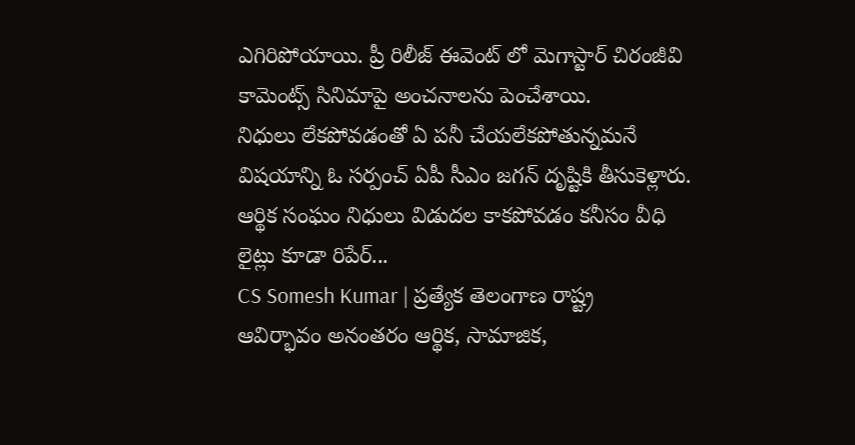ఎగిరిపోయాయి. ప్రీ రిలీజ్ ఈవెంట్ లో మెగాస్టార్ చిరంజీవి కామెంట్స్ సినిమాపై అంచనాలను పెంచేశాయి.
నిధులు లేకపోవడంతో ఏ పనీ చేయలేకపోతున్నమనే విషయాన్ని ఓ సర్పంచ్ ఏపీ సీఎం జగన్ దృష్టికి తీసుకెళ్లారు. ఆర్థిక సంఘం నిధులు విడుదల కాకపోవడం కనీసం వీధి లైట్లు కూడా రిపేర్...
CS Somesh Kumar | ప్రత్యేక తెలంగాణ రాష్ట్ర ఆవిర్భావం అనంతరం ఆర్థిక, సామాజిక,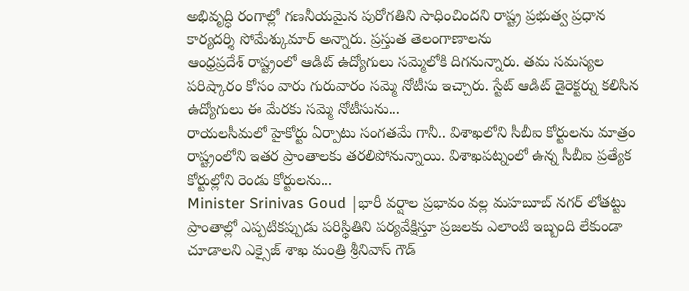అభివృద్ధి రంగాల్లో గణనీయమైన పురోగతిని సాధించిందని రాష్ట్ర ప్రభుత్వ ప్రధాన కార్యదర్శి సోమేశ్కుమార్ అన్నారు. ప్రస్తుత తెలంగాణాలను
ఆంధ్రప్రదేశ్ రాష్ట్రంలో ఆడిట్ ఉద్యోగులు సమ్మెలోకి దిగనున్నారు. తమ సమస్యల పరిష్కారం కోసం వారు గురువారం సమ్మె నోటీసు ఇచ్చారు. స్టేట్ ఆడిట్ డైరెక్టర్ను కలిసిన ఉద్యోగులు ఈ మేరకు సమ్మె నోటీసును...
రాయలసీమలో హైకోర్టు ఏర్పాటు సంగతమే గానీ.. విశాఖలోని సీబీఐ కోర్టులను మాత్రం రాష్ట్రంలోని ఇతర ప్రాంతాలకు తరలిపోనున్నాయి. విశాఖపట్నంలో ఉన్న సీబీఐ ప్రత్యేక కోర్టుల్లోని రెండు కోర్టులను...
Minister Srinivas Goud |భారీ వర్షాల ప్రభావం వల్ల మహబూబ్ నగర్ లోతట్టు ప్రాంతాల్లో ఎప్పటికప్పుడు పరిస్థితిని పర్యవేక్షిస్తూ ప్రజలకు ఎలాంటి ఇబ్బంది లేకుండా చూడాలని ఎక్సైజ్ శాఖ మంత్రి శ్రీనివాస్ గౌడ్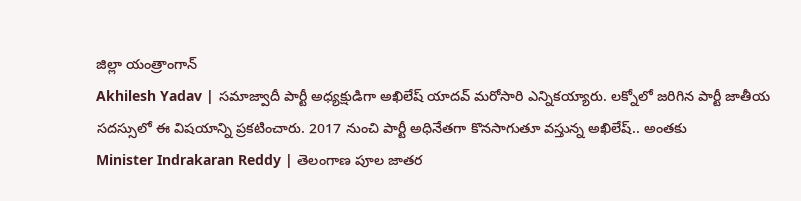జిల్లా యంత్రాంగాన్
Akhilesh Yadav | సమాజ్వాదీ పార్టీ అధ్యక్షుడిగా అఖిలేష్ యాదవ్ మరోసారి ఎన్నికయ్యారు. లక్నోలో జరిగిన పార్టీ జాతీయ సదస్సులో ఈ విషయాన్ని ప్రకటించారు. 2017 నుంచి పార్టీ అధినేతగా కొనసాగుతూ వస్తున్న అఖిలేష్.. అంతకు
Minister Indrakaran Reddy | తెలంగాణ పూల జాతర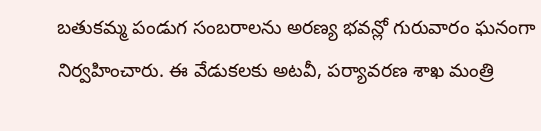బతుకమ్మ పండుగ సంబరాలను అరణ్య భవన్లో గురువారం ఘనంగా నిర్వహించారు. ఈ వేడుకలకు అటవీ, పర్యావరణ శాఖ మంత్రి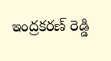ఇంద్రకరణ్ రెడ్డి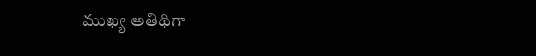ముఖ్య అతిథిగా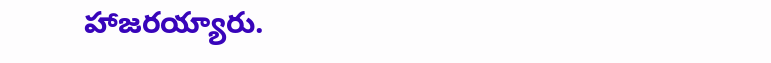హాజరయ్యారు.